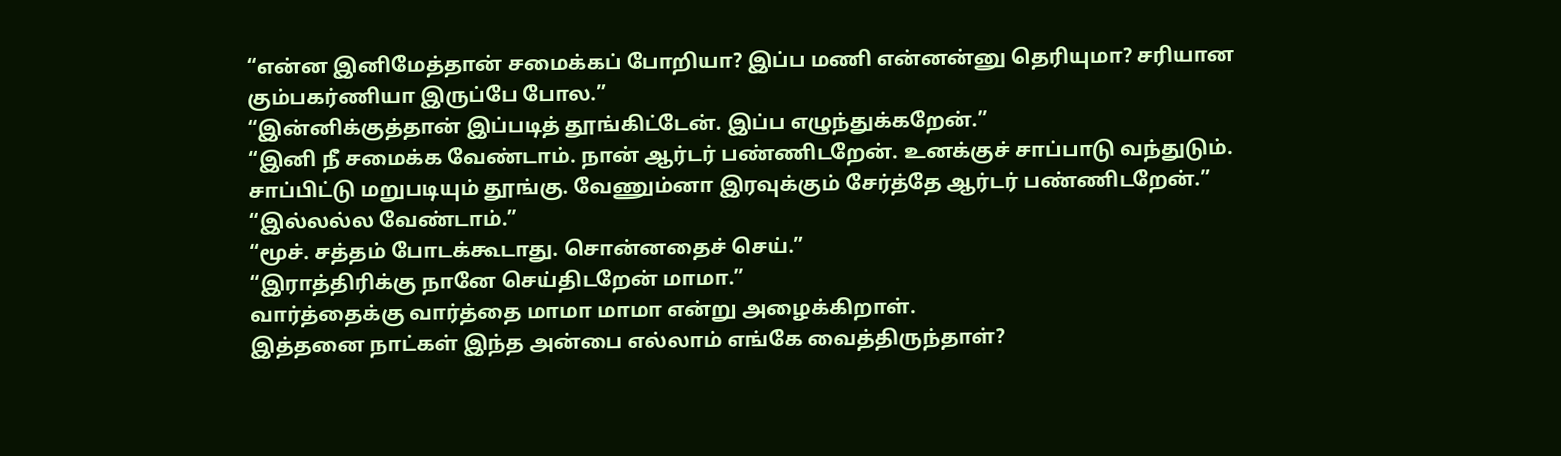“என்ன இனிமேத்தான் சமைக்கப் போறியா? இப்ப மணி என்னன்னு தெரியுமா? சரியான கும்பகர்ணியா இருப்பே போல.”
“இன்னிக்குத்தான் இப்படித் தூங்கிட்டேன். இப்ப எழுந்துக்கறேன்.”
“இனி நீ சமைக்க வேண்டாம். நான் ஆர்டர் பண்ணிடறேன். உனக்குச் சாப்பாடு வந்துடும். சாப்பிட்டு மறுபடியும் தூங்கு. வேணும்னா இரவுக்கும் சேர்த்தே ஆர்டர் பண்ணிடறேன்.”
“இல்லல்ல வேண்டாம்.”
“மூச். சத்தம் போடக்கூடாது. சொன்னதைச் செய்.”
“இராத்திரிக்கு நானே செய்திடறேன் மாமா.”
வார்த்தைக்கு வார்த்தை மாமா மாமா என்று அழைக்கிறாள்.
இத்தனை நாட்கள் இந்த அன்பை எல்லாம் எங்கே வைத்திருந்தாள்?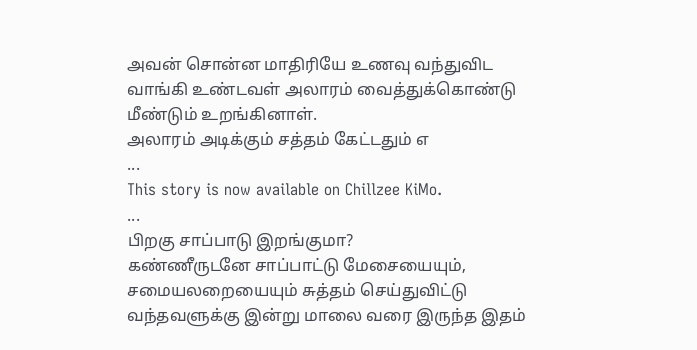அவன் சொன்ன மாதிரியே உணவு வந்துவிட வாங்கி உண்டவள் அலாரம் வைத்துக்கொண்டு மீண்டும் உறங்கினாள்.
அலாரம் அடிக்கும் சத்தம் கேட்டதும் எ
...
This story is now available on Chillzee KiMo.
...
பிறகு சாப்பாடு இறங்குமா?
கண்ணீருடனே சாப்பாட்டு மேசையையும், சமையலறையையும் சுத்தம் செய்துவிட்டு வந்தவளுக்கு இன்று மாலை வரை இருந்த இதம்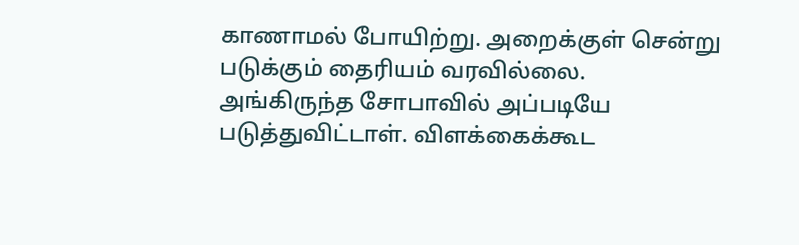காணாமல் போயிற்று. அறைக்குள் சென்று படுக்கும் தைரியம் வரவில்லை.
அங்கிருந்த சோபாவில் அப்படியே படுத்துவிட்டாள். விளக்கைக்கூட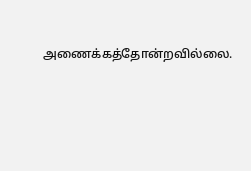அணைக்கத்தோன்றவில்லை.